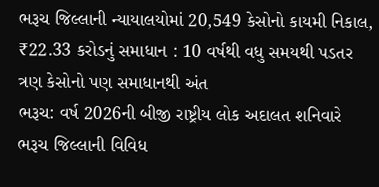ભરૂચ જિલ્લાની ન્યાયાલયોમાં 20,549 કેસોનો કાયમી નિકાલ, ₹22.33 કરોડનું સમાધાન : 10 વર્ષથી વધુ સમયથી પડતર ત્રણ કેસોનો પણ સમાધાનથી અંત
ભરૂચ: વર્ષ 2026ની બીજી રાષ્ટ્રીય લોક અદાલત શનિવારે ભરૂચ જિલ્લાની વિવિધ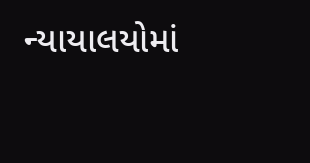ન્યાયાલયોમાં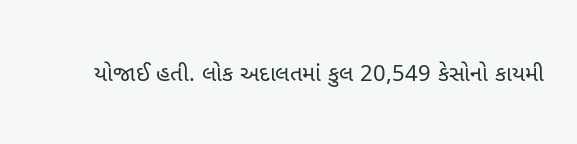યોજાઈ હતી. લોક અદાલતમાં કુલ 20,549 કેસોનો કાયમી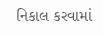નિકાલ કરવામાં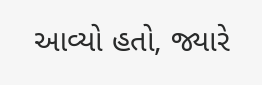આવ્યો હતો, જ્યારે